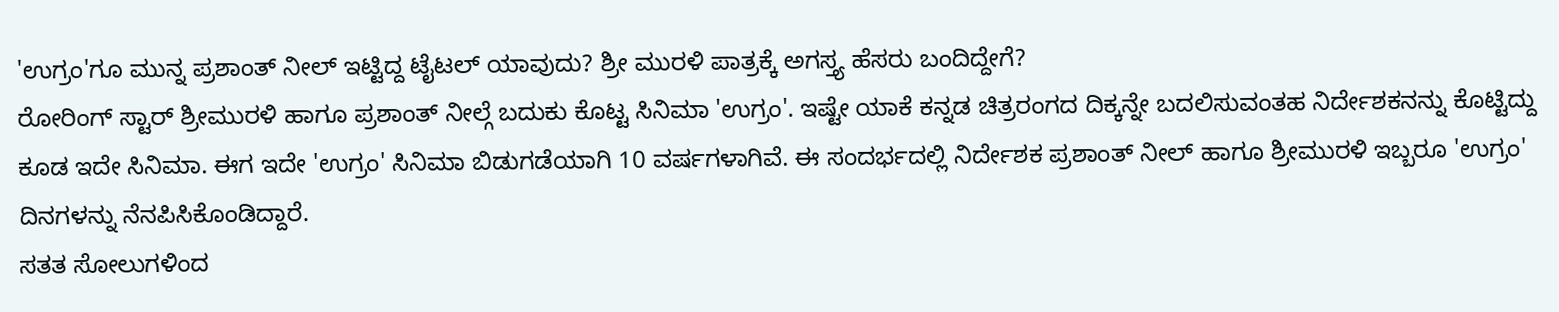'ಉಗ್ರಂ'ಗೂ ಮುನ್ನ ಪ್ರಶಾಂತ್ ನೀಲ್ ಇಟ್ಟಿದ್ದ ಟೈಟಲ್ ಯಾವುದು? ಶ್ರೀ ಮುರಳಿ ಪಾತ್ರಕ್ಕೆ ಅಗಸ್ತ್ಯ ಹೆಸರು ಬಂದಿದ್ದೇಗೆ?
ರೋರಿಂಗ್ ಸ್ಟಾರ್ ಶ್ರೀಮುರಳಿ ಹಾಗೂ ಪ್ರಶಾಂತ್ ನೀಲ್ಗೆ ಬದುಕು ಕೊಟ್ಟ ಸಿನಿಮಾ 'ಉಗ್ರಂ'. ಇಷ್ಟೇ ಯಾಕೆ ಕನ್ನಡ ಚಿತ್ರರಂಗದ ದಿಕ್ಕನ್ನೇ ಬದಲಿಸುವಂತಹ ನಿರ್ದೇಶಕನನ್ನು ಕೊಟ್ಟಿದ್ದು ಕೂಡ ಇದೇ ಸಿನಿಮಾ. ಈಗ ಇದೇ 'ಉಗ್ರಂ' ಸಿನಿಮಾ ಬಿಡುಗಡೆಯಾಗಿ 10 ವರ್ಷಗಳಾಗಿವೆ. ಈ ಸಂದರ್ಭದಲ್ಲಿ ನಿರ್ದೇಶಕ ಪ್ರಶಾಂತ್ ನೀಲ್ ಹಾಗೂ ಶ್ರೀಮುರಳಿ ಇಬ್ಬರೂ 'ಉಗ್ರಂ' ದಿನಗಳನ್ನು ನೆನಪಿಸಿಕೊಂಡಿದ್ದಾರೆ.
ಸತತ ಸೋಲುಗಳಿಂದ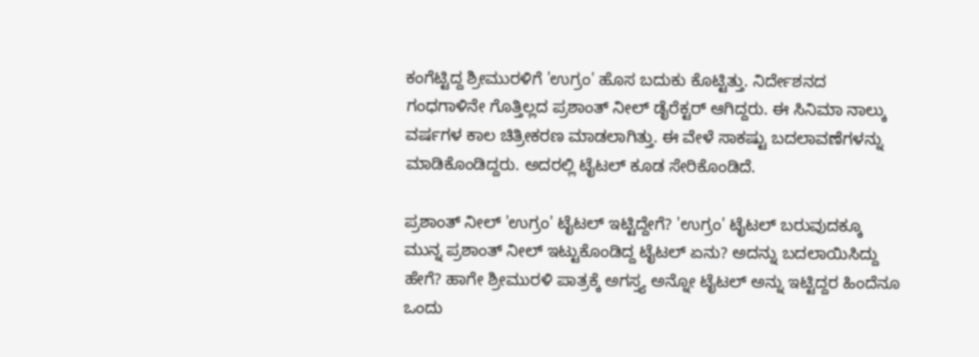ಕಂಗೆಟ್ಟಿದ್ದ ಶ್ರೀಮುರಳಿಗೆ 'ಉಗ್ರಂ' ಹೊಸ ಬದುಕು ಕೊಟ್ಟಿತ್ತು. ನಿರ್ದೇಶನದ ಗಂಧಗಾಳಿನೇ ಗೊತ್ತಿಲ್ಲದ ಪ್ರಶಾಂತ್ ನೀಲ್ ಡೈರೆಕ್ಟರ್ ಆಗಿದ್ದರು. ಈ ಸಿನಿಮಾ ನಾಲ್ಕು ವರ್ಷಗಳ ಕಾಲ ಚಿತ್ರೀಕರಣ ಮಾಡಲಾಗಿತ್ತು. ಈ ವೇಳೆ ಸಾಕಷ್ಟು ಬದಲಾವಣೆಗಳನ್ನು ಮಾಡಿಕೊಂಡಿದ್ದರು. ಅದರಲ್ಲಿ ಟೈಟಲ್ ಕೂಡ ಸೇರಿಕೊಂಡಿದೆ.

ಪ್ರಶಾಂತ್ ನೀಲ್ 'ಉಗ್ರಂ' ಟೈಟಲ್ ಇಟ್ಟಿದ್ದೇಗೆ? 'ಉಗ್ರಂ' ಟೈಟಲ್ ಬರುವುದಕ್ಕೂ ಮುನ್ನ ಪ್ರಶಾಂತ್ ನೀಲ್ ಇಟ್ಟುಕೊಂಡಿದ್ದ ಟೈಟಲ್ ಏನು? ಅದನ್ನು ಬದಲಾಯಿಸಿದ್ದು ಹೇಗೆ? ಹಾಗೇ ಶ್ರೀಮುರಳಿ ಪಾತ್ರಕ್ಕೆ ಅಗಸ್ತ್ಯ ಅನ್ನೋ ಟೈಟಲ್ ಅನ್ನು ಇಟ್ಟಿದ್ದರ ಹಿಂದೆನೂ ಒಂದು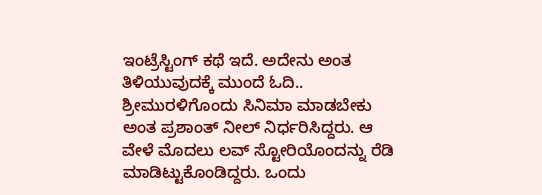ಇಂಟ್ರೆಸ್ಟಿಂಗ್ ಕಥೆ ಇದೆ. ಅದೇನು ಅಂತ ತಿಳಿಯುವುದಕ್ಕೆ ಮುಂದೆ ಓದಿ.. ಶ್ರೀಮುರಳಿಗೊಂದು ಸಿನಿಮಾ ಮಾಡಬೇಕು ಅಂತ ಪ್ರಶಾಂತ್ ನೀಲ್ ನಿರ್ಧರಿಸಿದ್ದರು. ಆ ವೇಳೆ ಮೊದಲು ಲವ್ ಸ್ಟೋರಿಯೊಂದನ್ನು ರೆಡಿ ಮಾಡಿಟ್ಟುಕೊಂಡಿದ್ದರು. ಒಂದು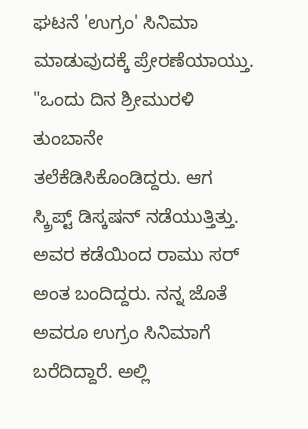ಘಟನೆ 'ಉಗ್ರಂ' ಸಿನಿಮಾ ಮಾಡುವುದಕ್ಕೆ ಪ್ರೇರಣೆಯಾಯ್ತು.
"ಒಂದು ದಿನ ಶ್ರೀಮುರಳಿ ತುಂಬಾನೇ ತಲೆಕೆಡಿಸಿಕೊಂಡಿದ್ದರು. ಆಗ ಸ್ಕ್ರಿಪ್ಟ್ ಡಿಸ್ಕಷನ್ ನಡೆಯುತ್ತಿತ್ತು. ಅವರ ಕಡೆಯಿಂದ ರಾಮು ಸರ್ ಅಂತ ಬಂದಿದ್ದರು. ನನ್ನ ಜೊತೆ ಅವರೂ ಉಗ್ರಂ ಸಿನಿಮಾಗೆ ಬರೆದಿದ್ದಾರೆ. ಅಲ್ಲಿ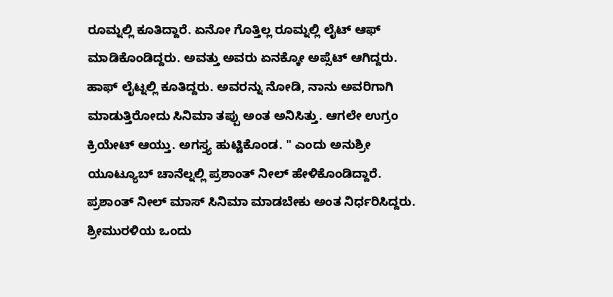ರೂಮ್ನಲ್ಲಿ ಕೂತಿದ್ದಾರೆ. ಏನೋ ಗೊತ್ತಿಲ್ಲ ರೂಮ್ನಲ್ಲಿ ಲೈಟ್ ಆಫ್ ಮಾಡಿಕೊಂಡಿದ್ದರು. ಅವತ್ತು ಅವರು ಏನಕ್ಕೋ ಅಪ್ಸೆಟ್ ಆಗಿದ್ದರು. ಹಾಫ್ ಲೈಟ್ನಲ್ಲಿ ಕೂತಿದ್ದರು. ಅವರನ್ನು ನೋಡಿ, ನಾನು ಅವರಿಗಾಗಿ ಮಾಡುತ್ತಿರೋದು ಸಿನಿಮಾ ತಪ್ಪು ಅಂತ ಅನಿಸಿತ್ತು. ಆಗಲೇ ಉಗ್ರಂ ಕ್ರಿಯೇಟ್ ಆಯ್ತು. ಅಗಸ್ತ್ಯ ಹುಟ್ಟಿಕೊಂಡ. " ಎಂದು ಅನುಶ್ರೀ ಯೂಟ್ಯೂಬ್ ಚಾನೆಲ್ನಲ್ಲಿ ಪ್ರಶಾಂತ್ ನೀಲ್ ಹೇಳಿಕೊಂಡಿದ್ದಾರೆ.
ಪ್ರಶಾಂತ್ ನೀಲ್ ಮಾಸ್ ಸಿನಿಮಾ ಮಾಡಬೇಕು ಅಂತ ನಿರ್ಧರಿಸಿದ್ದರು. ಶ್ರೀಮುರಳಿಯ ಒಂದು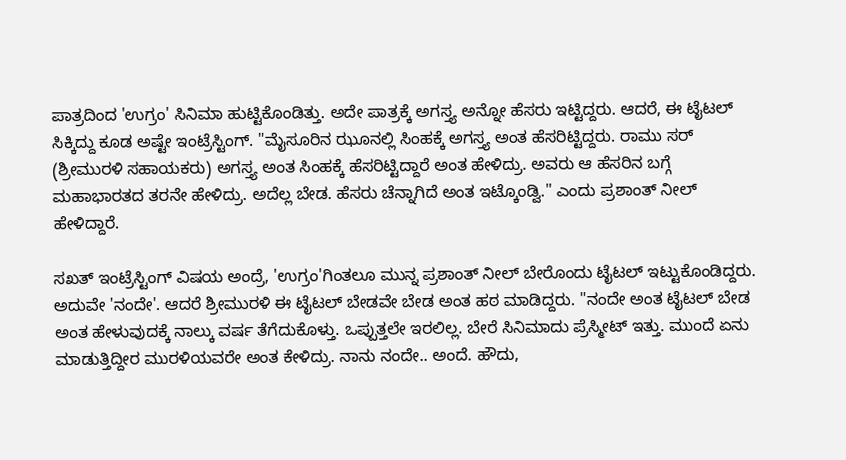ಪಾತ್ರದಿಂದ 'ಉಗ್ರಂ' ಸಿನಿಮಾ ಹುಟ್ಟಿಕೊಂಡಿತ್ತು. ಅದೇ ಪಾತ್ರಕ್ಕೆ ಅಗಸ್ತ್ಯ ಅನ್ನೋ ಹೆಸರು ಇಟ್ಟಿದ್ದರು. ಆದರೆ, ಈ ಟೈಟಲ್ ಸಿಕ್ಕಿದ್ದು ಕೂಡ ಅಷ್ಟೇ ಇಂಟ್ರೆಸ್ಟಿಂಗ್. "ಮೈಸೂರಿನ ಝೂನಲ್ಲಿ ಸಿಂಹಕ್ಕೆ ಅಗಸ್ತ್ಯ ಅಂತ ಹೆಸರಿಟ್ಟಿದ್ದರು. ರಾಮು ಸರ್ (ಶ್ರೀಮುರಳಿ ಸಹಾಯಕರು) ಅಗಸ್ತ್ಯ ಅಂತ ಸಿಂಹಕ್ಕೆ ಹೆಸರಿಟ್ಟಿದ್ದಾರೆ ಅಂತ ಹೇಳಿದ್ರು. ಅವರು ಆ ಹೆಸರಿನ ಬಗ್ಗೆ ಮಹಾಭಾರತದ ತರನೇ ಹೇಳಿದ್ರು. ಅದೆಲ್ಲ ಬೇಡ. ಹೆಸರು ಚೆನ್ನಾಗಿದೆ ಅಂತ ಇಟ್ಕೊಂಡ್ವಿ." ಎಂದು ಪ್ರಶಾಂತ್ ನೀಲ್ ಹೇಳಿದ್ದಾರೆ.

ಸಖತ್ ಇಂಟ್ರೆಸ್ಟಿಂಗ್ ವಿಷಯ ಅಂದ್ರೆ, 'ಉಗ್ರಂ'ಗಿಂತಲೂ ಮುನ್ನ ಪ್ರಶಾಂತ್ ನೀಲ್ ಬೇರೊಂದು ಟೈಟಲ್ ಇಟ್ಟುಕೊಂಡಿದ್ದರು. ಅದುವೇ 'ನಂದೇ'. ಆದರೆ ಶ್ರೀಮುರಳಿ ಈ ಟೈಟಲ್ ಬೇಡವೇ ಬೇಡ ಅಂತ ಹಠ ಮಾಡಿದ್ದರು. "ನಂದೇ ಅಂತ ಟೈಟಲ್ ಬೇಡ ಅಂತ ಹೇಳುವುದಕ್ಕೆ ನಾಲ್ಕು ವರ್ಷ ತೆಗೆದುಕೊಳ್ತು. ಒಪ್ಪುತ್ತಲೇ ಇರಲಿಲ್ಲ. ಬೇರೆ ಸಿನಿಮಾದು ಪ್ರೆಸ್ಮೀಟ್ ಇತ್ತು. ಮುಂದೆ ಏನು ಮಾಡುತ್ತಿದ್ದೀರ ಮುರಳಿಯವರೇ ಅಂತ ಕೇಳಿದ್ರು. ನಾನು ನಂದೇ.. ಅಂದೆ. ಹೌದು,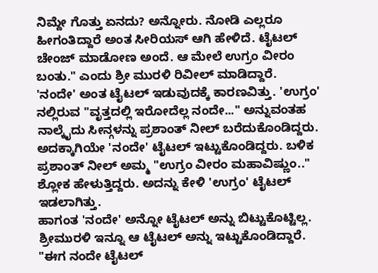ನಿಮ್ದೇ ಗೊತ್ತು ಏನದು? ಅನ್ನೋರು. ನೋಡಿ ಎಲ್ಲರೂ ಹೀಗಂತಿದ್ದಾರೆ ಅಂತ ಸೀರಿಯಸ್ ಆಗಿ ಹೇಳಿದೆ. ಟೈಟಲ್ ಚೇಂಜ್ ಮಾಡೋಣ ಅಂದೆ. ಆ ಮೇಲೆ ಉಗ್ರಂ ವೀರಂ ಬಂತು." ಎಂದು ಶ್ರೀ ಮುರಳಿ ರಿವೀಲ್ ಮಾಡಿದ್ದಾರೆ.
'ನಂದೇ' ಅಂತ ಟೈಟಲ್ ಇಡುವುದಕ್ಕೆ ಕಾರಣವಿತ್ತು. 'ಉಗ್ರಂ' ನಲ್ಲಿರುವ "ವೃತ್ತದಲ್ಲಿ ಇರೋದೆಲ್ಲ ನಂದೇ..." ಅನ್ನುವಂತಹ ನಾಲ್ಕೈದು ಸೀನ್ಗಳನ್ನು ಪ್ರಶಾಂತ್ ನೀಲ್ ಬರೆದುಕೊಂಡಿದ್ದರು. ಅದಕ್ಕಾಗಿಯೇ 'ನಂದೇ' ಟೈಟಲ್ ಇಟ್ಟುಕೊಂಡಿದ್ದರು. ಬಳಿಕ ಪ್ರಶಾಂತ್ ನೀಲ್ ಅಮ್ಮ "ಉಗ್ರಂ ವೀರಂ ಮಹಾವಿಷ್ಣುಂ.." ಶ್ಲೋಕ ಹೇಳುತ್ತಿದ್ದರು. ಅದನ್ನು ಕೇಳಿ 'ಉಗ್ರಂ' ಟೈಟಲ್ ಇಡಲಾಗಿತ್ತು.
ಹಾಗಂತ 'ನಂದೇ' ಅನ್ನೋ ಟೈಟಲ್ ಅನ್ನು ಬಿಟ್ಟುಕೊಟ್ಟಿಲ್ಲ. ಶ್ರೀಮುರಳಿ ಇನ್ನೂ ಆ ಟೈಟಲ್ ಅನ್ನು ಇಟ್ಟುಕೊಂಡಿದ್ದಾರೆ. "ಈಗ ನಂದೇ ಟೈಟಲ್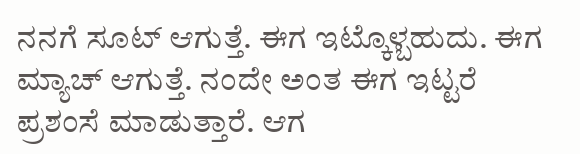ನನಗೆ ಸೂಟ್ ಆಗುತ್ತೆ. ಈಗ ಇಟ್ಕೊಳ್ಬಹುದು. ಈಗ ಮ್ಯಾಚ್ ಆಗುತ್ತೆ. ನಂದೇ ಅಂತ ಈಗ ಇಟ್ಟರೆ ಪ್ರಶಂಸೆ ಮಾಡುತ್ತಾರೆ. ಆಗ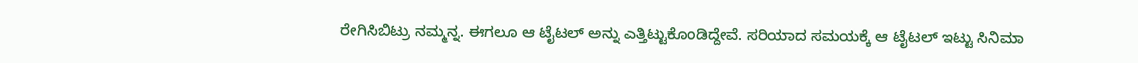ರೇಗಿಸಿಬಿಟ್ರು ನಮ್ಮನ್ನ. ಈಗಲೂ ಆ ಟೈಟಲ್ ಅನ್ನು ಎತ್ತಿಟ್ಟುಕೊಂಡಿದ್ದೇವೆ. ಸರಿಯಾದ ಸಮಯಕ್ಕೆ ಆ ಟೈಟಲ್ ಇಟ್ಟು ಸಿನಿಮಾ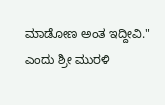ಮಾಡೋಣ ಅಂತ ಇದ್ದೀವಿ." ಎಂದು ಶ್ರೀ ಮುರಳಿ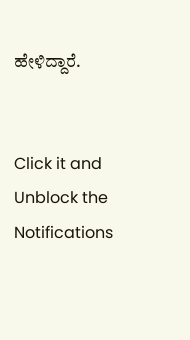ಹೇಳಿದ್ದಾರೆ.


Click it and Unblock the Notifications